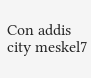Con addis city meskel7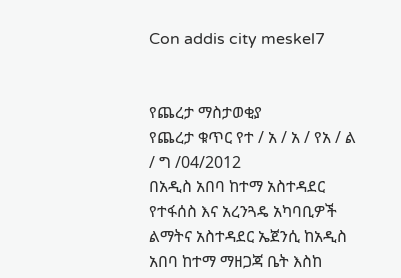Con addis city meskel7


የጨረታ ማስታወቂያ
የጨረታ ቁጥር የተ / አ / አ / የአ / ል / ግ /04/2012
በአዲስ አበባ ከተማ አስተዳደር የተፋሰስ እና አረንጓዴ አካባቢዎች ልማትና አስተዳደር ኤጀንሲ ከአዲስ አበባ ከተማ ማዘጋጃ ቤት እስከ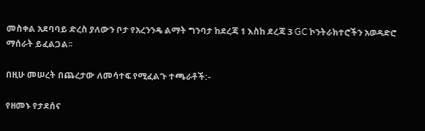መስቀል አደባባይ ድረስ ያለውን ቦታ የአረንንዴ ልማት ግንባታ ከደረጃ 1 እስከ ደረጃ 3 GC ኮንትራክተሮችን አወዳድሮ ማሰራት ይፈልጋል፡፡

በዚሁ መሠረት በጨረታው ለመሳተፍ የሚፈልጉ ተጫራቶች:-

የዘመኑ የታደሰና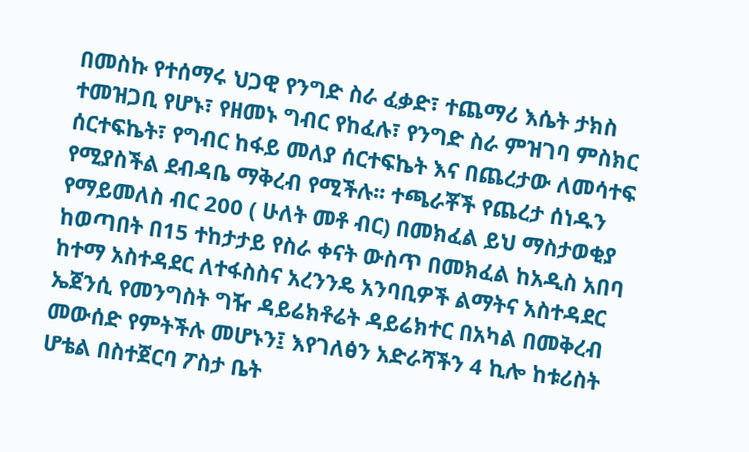በመስኩ የተሰማሩ ህጋዊ የንግድ ስራ ፈቃድ፣ ተጨማሪ እሴት ታክስ ተመዝጋቢ የሆኑ፣ የዘመኑ ግብር የከፈሉ፣ የንግድ ስራ ምዝገባ ምስክር ሰርተፍኬት፣ የግብር ከፋይ መለያ ሰርተፍኬት እና በጨረታው ለመሳተፍ የሚያስችል ደብዳቤ ማቅረብ የሚችሉ፡፡ ተጫራቾች የጨረታ ሰነዱን የማይመለስ ብር 200 ( ሁለት መቶ ብር) በመክፈል ይህ ማስታወቂያ ከወጣበት በ15 ተከታታይ የስራ ቀናት ውስጥ በመክፈል ከአዲስ አበባ ከተማ አስተዳደር ለተፋስስና አረንንዴ አንባቢዎች ልማትና አስተዳደር ኤጀንሲ የመንግስት ግዥ ዳይሬክቶሬት ዳይሬክተር በአካል በመቅረብ መውሰድ የምትችሉ መሆኑን፤ እየገለፅን አድራሻችን 4 ኪሎ ከቱሪስት ሆቴል በስተጀርባ ፖስታ ቤት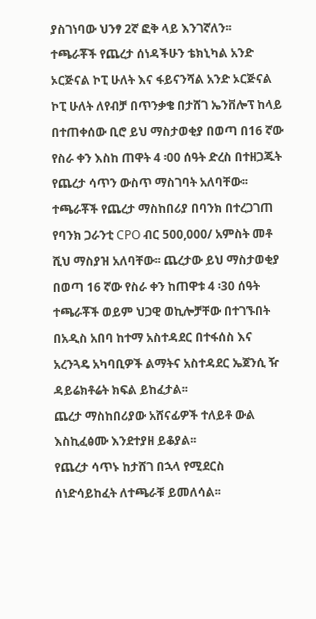ያስገነባው ህንፃ 2ኛ ፎቅ ላይ እንገኛለን፡፡
ተጫራቾች የጨረታ ሰነዳችሁን ቴክኒካል አንድ ኦርጅናል ኮፒ ሁለት እና ፋይናንሻል አንድ ኦርጅናል ኮፒ ሁለት ለየብቻ በጥንቃቄ በታሸገ ኤንቨሎፕ ከላይ በተጠቀሰው ቢሮ ይህ ማስታወቂያ በወጣ በ16 ኛው የስራ ቀን እስከ ጠዋት 4 ፡00 ሰዓት ድረስ በተዘጋጁት የጨረታ ሳጥን ውስጥ ማስገባት አለባቸው፡፡
ተጫራቾች የጨረታ ማስከበሪያ በባንክ በተረጋገጠ የባንክ ጋራንቲ CPO ብር 500,000/ አምስት መቶ ሺህ ማስያዝ አለባቸው፡፡ ጨረታው ይህ ማስታወቂያ በወጣ 16 ኛው የስራ ቀን ከጠዋቱ 4 ፡30 ሰዓት ተጫራቾች ወይም ህጋዊ ወኪሎቻቸው በተገኙበት በአዲስ አበባ ከተማ አስተዳደር በተፋሰስ እና አረንጓዴ አካባቢዎች ልማትና አስተዳደር ኤጀንሲ ዥ ዳይሬክቶሬት ክፍል ይከፈታል፡፡
ጨረታ ማስከበሪያው አሸናፊዎች ተለይቶ ውል እስኪፈፅሙ እንደተያዘ ይቆያል፡፡
የጨረታ ሳጥኑ ከታሸገ በኋላ የሚደርስ ሰነድሳይከፈት ለተጫራቹ ይመለሳል፡፡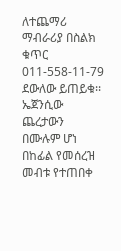ለተጨማሪ ማብራሪያ በስልክ ቁጥር 011-558-11-79 ደውለው ይጠይቁ፡፡
ኤጀንሲው ጨረታውን በሙሉም ሆነ በከፊል የመሰረዝ መብቱ የተጠበቀ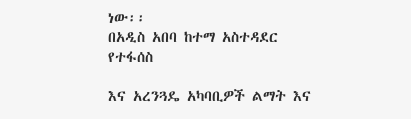ነው፡፡
በአዲስ አበባ ከተማ አስተዳደር የተፋሰስ

እና አረንጓዴ አካባቢዎች ልማት እና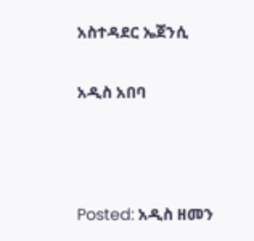አስተዳደር ኤጀንሲ

አዲስ አበባ



Posted: አዲስ ዘመን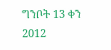ግንቦት 13 ቀን 2012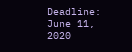Deadline: June 11, 2020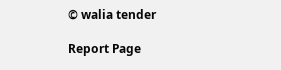© walia tender

Report Page